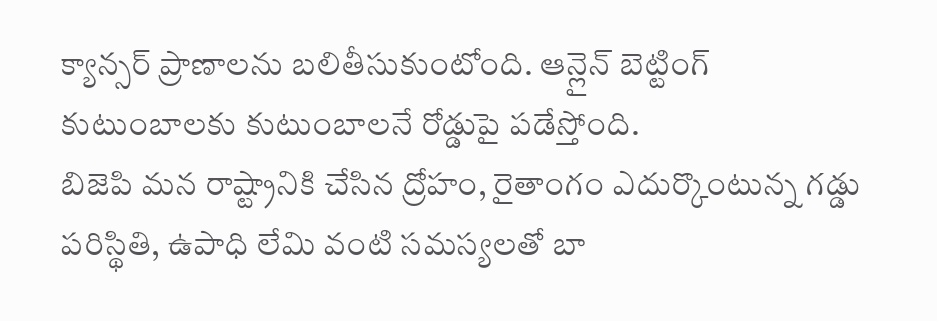క్యాన్సర్ ప్రాణాలను బలితీసుకుంటోంది. ఆన్లైన్ బెట్టింగ్ కుటుంబాలకు కుటుంబాలనే రోడ్డుపై పడేస్తోంది.
బిజెపి మన రాష్ట్రానికి చేసిన ద్రోహం, రైతాంగం ఎదుర్కొంటున్న గడ్డు పరిస్థితి, ఉపాధి లేమి వంటి సమస్యలతో బా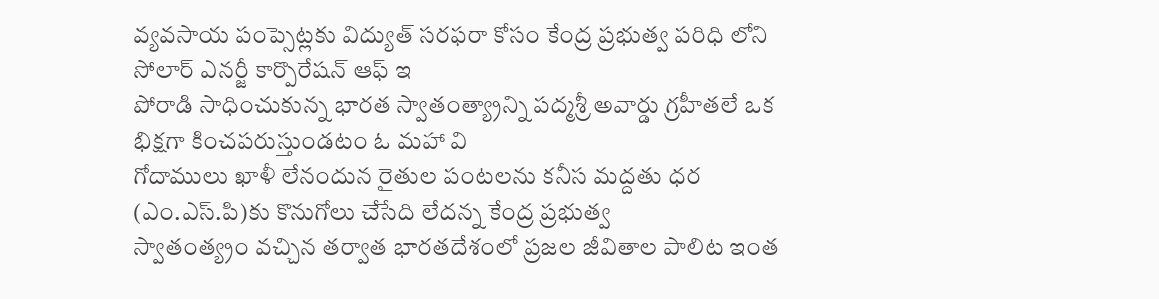వ్యవసాయ పంప్సెట్లకు విద్యుత్ సరఫరా కోసం కేంద్ర ప్రభుత్వ పరిధి లోని సోలార్ ఎనర్జీ కార్పొరేషన్ ఆఫ్ ఇ
పోరాడి సాధించుకున్న భారత స్వాతంత్య్రాన్ని పద్మశ్రీ అవార్డు గ్రహీతలే ఒక భిక్షగా కించపరుస్తుండటం ఓ మహా వి
గోదాములు ఖాళీ లేనందున రైతుల పంటలను కనీస మద్దతు ధర (ఎం.ఎస్.పి)కు కొనుగోలు చేసేది లేదన్న కేంద్ర ప్రభుత్వ
స్వాతంత్య్రం వచ్చిన తర్వాత భారతదేశంలో ప్రజల జీవితాల పాలిట ఇంత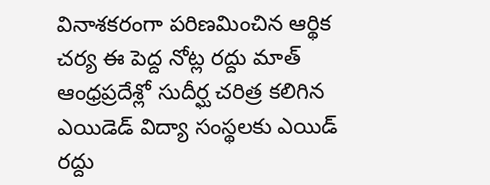వినాశకరంగా పరిణమించిన ఆర్థిక చర్య ఈ పెద్ద నోట్ల రద్దు మాత్
ఆంధ్రప్రదేశ్లో సుదీర్ఘ చరిత్ర కలిగిన ఎయిడెడ్ విద్యా సంస్థలకు ఎయిడ్ రద్దు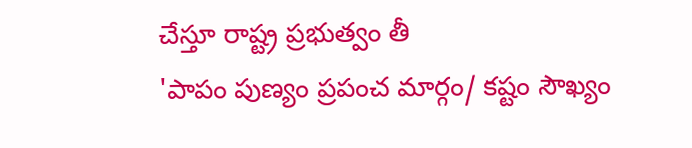చేస్తూ రాష్ట్ర ప్రభుత్వం తీ
'పాపం పుణ్యం ప్రపంచ మార్గం/ కష్టం సౌఖ్యం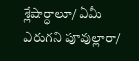శ్లేషార్ధాలూ/ ఏమీ ఎరుగని పూవుల్లారా/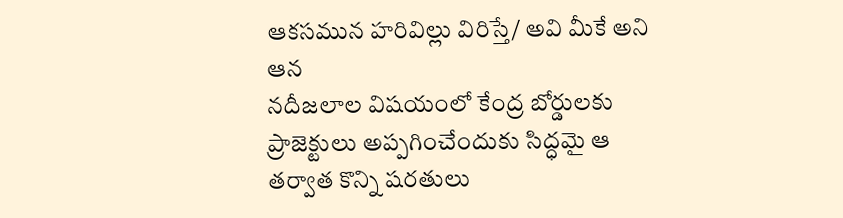ఆకసమున హరివిల్లు విరిస్తే/ అవి మీకే అని ఆన
నదీజలాల విషయంలో కేంద్ర బోర్డులకు ప్రాజెక్టులు అప్పగించేందుకు సిద్ధమై ఆ తర్వాత కొన్ని షరతులు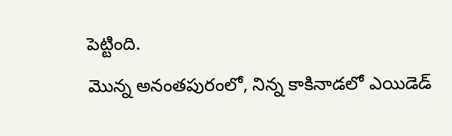పెట్టింది.
మొన్న అనంతపురంలో, నిన్న కాకినాడలో ఎయిడెడ్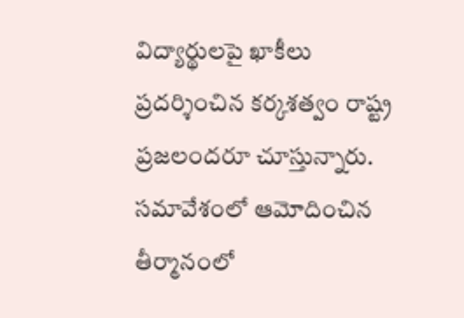విద్యార్థులపై ఖాకీలు ప్రదర్శించిన కర్కశత్వం రాష్ట్ర ప్రజలందరూ చూస్తున్నారు.
సమావేశంలో ఆమోదించిన తీర్మానంలో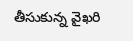తీసుకున్న వైఖరి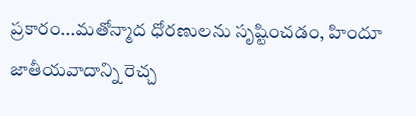ప్రకారం...మతోన్మాద ధోరణులను సృష్టించడం, హిందూ జాతీయవాదాన్ని రెచ్చ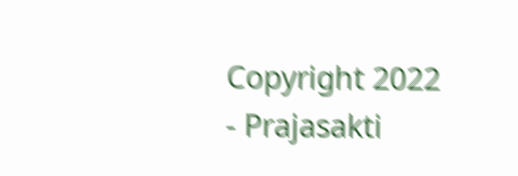Copyright 2022 - Prajasakti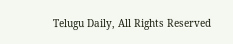Telugu Daily, All Rights Reserved